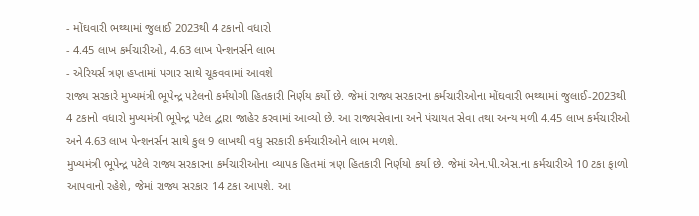- મોંઘવારી ભથ્થામાં જુલાઈ 2023થી 4 ટકાનો વધારો
- 4.45 લાખ કર્મચારીઓ, 4.63 લાખ પેન્શનર્સને લાભ
- એરિયર્સ ત્રણ હપ્તામાં પગાર સાથે ચૂકવવામાં આવશે
રાજ્ય સરકારે મુખ્યમંત્રી ભૂપેન્દ્ર પટેલનો કર્મયોગી હિતકારી નિર્ણય કર્યો છે. જેમાં રાજ્ય સરકારના કર્મચારીઓના મોંઘવારી ભથ્થામાં જુલાઈ-2023થી 4 ટકાનો વધારો મુખ્યમંત્રી ભૂપેન્દ્ર પટેલ દ્વારા જાહેર કરવામાં આવ્યો છે. આ રાજ્યસેવાના અને પંચાયત સેવા તથા અન્ય મળી 4.45 લાખ કર્મચારીઓ અને 4.63 લાખ પેન્શનર્સન સાથે કુલ 9 લાખથી વધુ સરકારી કર્મચારીઓને લાભ મળશે.
મુખ્યમંત્રી ભૂપેન્દ્ર પટેલે રાજ્ય સરકારના કર્મચારીઓના વ્યાપક હિતમાં ત્રણ હિતકારી નિર્ણયો કર્યા છે. જેમાં એન.પી.એસ.ના કર્મચારીએ 10 ટકા ફાળો આપવાનો રહેશે, જેમાં રાજ્ય સરકાર 14 ટકા આપશે. આ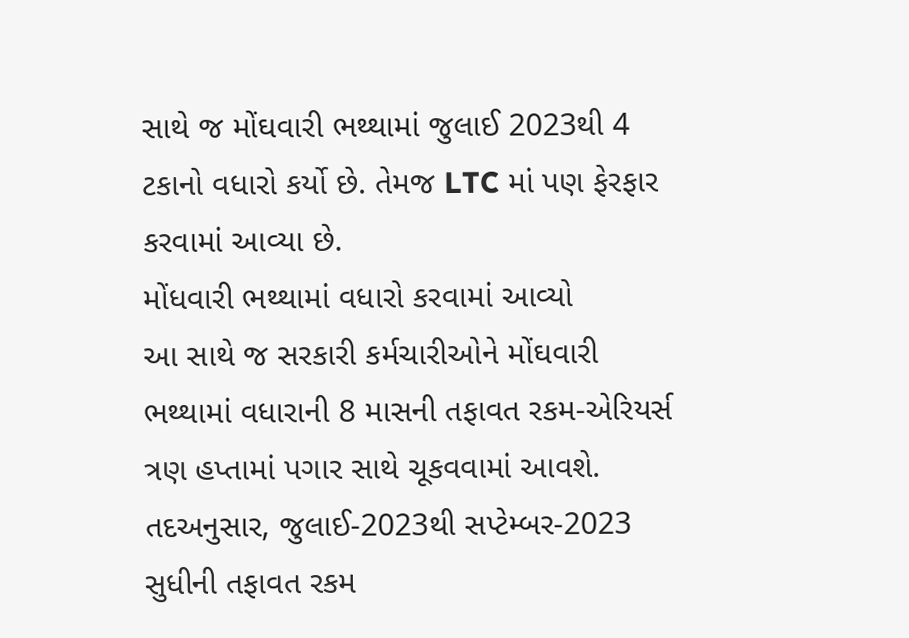સાથે જ મોંઘવારી ભથ્થામાં જુલાઈ 2023થી 4 ટકાનો વધારો કર્યો છે. તેમજ LTC માં પણ ફેરફાર કરવામાં આવ્યા છે.
મોંધવારી ભથ્થામાં વધારો કરવામાં આવ્યો
આ સાથે જ સરકારી કર્મચારીઓને મોંઘવારી ભથ્થામાં વધારાની 8 માસની તફાવત રકમ-એરિયર્સ ત્રણ હપ્તામાં પગાર સાથે ચૂકવવામાં આવશે. તદઅનુસાર, જુલાઈ-2023થી સપ્ટેમ્બર-2023 સુધીની તફાવત રકમ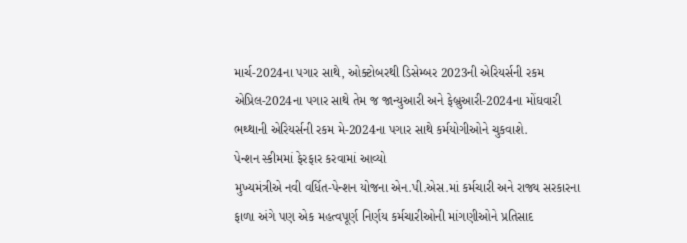માર્ચ-2024ના પગાર સાથે, ઓક્ટોબરથી ડિસેમ્બર 2023ની એરિયર્સની રકમ એપ્રિલ-2024ના પગાર સાથે તેમ જ જાન્યુઆરી અને ફેબ્રુઆરી-2024ના મોંઘવારી ભથ્થાની એરિયર્સની રકમ મે-2024ના પગાર સાથે કર્મયોગીઓને ચુકવાશે.
પેન્શન સ્કીમમાં ફેરફાર કરવામાં આવ્યો
મુખ્યમંત્રીએ નવી વર્ધિત-પેન્શન યોજના એન.પી.એસ.માં કર્મચારી અને રાજ્ય સરકારના ફાળા અંગે પણ એક મહત્વપૂર્ણ નિર્ણય કર્મચારીઓની માંગણીઓને પ્રતિસાદ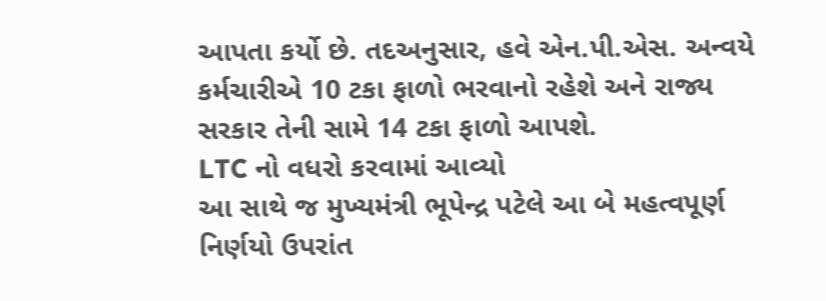આપતા કર્યો છે. તદઅનુસાર, હવે એન.પી.એસ. અન્વયે કર્મચારીએ 10 ટકા ફાળો ભરવાનો રહેશે અને રાજ્ય સરકાર તેની સામે 14 ટકા ફાળો આપશે.
LTC નો વધરો કરવામાં આવ્યો
આ સાથે જ મુખ્યમંત્રી ભૂપેન્દ્ર પટેલે આ બે મહત્વપૂર્ણ નિર્ણયો ઉપરાંત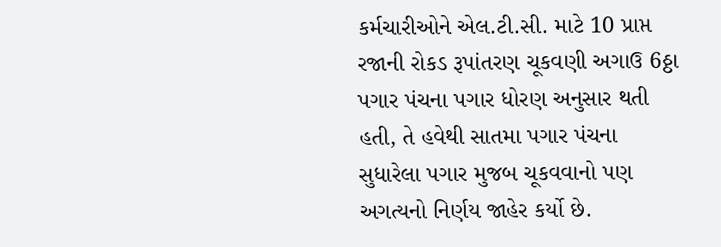કર્મચારીઓને એલ.ટી.સી. માટે 10 પ્રાપ્ત રજાની રોકડ રૂપાંતરણ ચૂકવણી અગાઉ 6ઠ્ઠા પગાર પંચના પગાર ધોરણ અનુસાર થતી હતી, તે હવેથી સાતમા પગાર પંચના સુધારેલા પગાર મુજબ ચૂકવવાનો પણ અગત્યનો નિર્ણય જાહેર કર્યો છે.